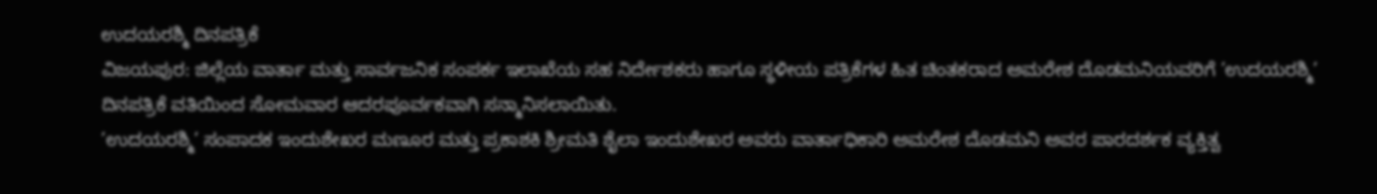ಉದಯರಶ್ಮಿ ದಿನಪತ್ರಿಕೆ
ವಿಜಯಪುರ: ಜಿಲ್ಲೆಯ ವಾರ್ತಾ ಮತ್ತು ಸಾರ್ವಜನಿಕ ಸಂಪರ್ಕ ಇಲಾಖೆಯ ಸಹ ನಿರ್ದೇಶಕರು ಹಾಗೂ ಸ್ಥಳೀಯ ಪತ್ರಿಕೆಗಳ ಹಿತ ಚಿಂತಕರಾದ ಅಮರೇಶ ದೊಡಮನಿಯವರಿಗೆ ’ಉದಯರಶ್ಮಿ’ ದಿನಪತ್ರಿಕೆ ವತಿಯಿಂದ ಸೋಮವಾರ ಆದರಪೂರ್ವಕವಾಗಿ ಸನ್ಮಾನಿಸಲಾಯಿತು.
’ಉದಯರಶ್ಮಿ’ ಸಂಪಾದಕ ಇಂದುಶೇಖರ ಮಣೂರ ಮತ್ತು ಪ್ರಕಾಶಕಿ ಶ್ರೀಮತಿ ಶೈಲಾ ಇಂದುಶೇಖರ ಅವರು ವಾರ್ತಾಧಿಕಾರಿ ಅಮರೇಶ ದೊಡಮನಿ ಅವರ ಪಾರದರ್ಶಕ ವ್ಯಕ್ತಿತ್ವ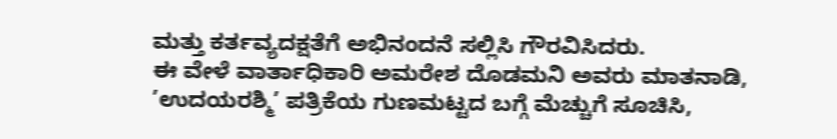ಮತ್ತು ಕರ್ತವ್ಯದಕ್ಷತೆಗೆ ಅಭಿನಂದನೆ ಸಲ್ಲಿಸಿ ಗೌರವಿಸಿದರು.
ಈ ವೇಳೆ ವಾರ್ತಾಧಿಕಾರಿ ಅಮರೇಶ ದೊಡಮನಿ ಅವರು ಮಾತನಾಡಿ, ’ಉದಯರಶ್ಮಿ’ ಪತ್ರಿಕೆಯ ಗುಣಮಟ್ಟದ ಬಗ್ಗೆ ಮೆಚ್ಚುಗೆ ಸೂಚಿಸಿ,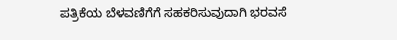ಪತ್ರಿಕೆಯ ಬೆಳವಣಿಗೆಗೆ ಸಹಕರಿಸುವುದಾಗಿ ಭರವಸೆ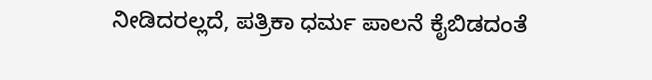ನೀಡಿದರಲ್ಲದೆ, ಪತ್ರಿಕಾ ಧರ್ಮ ಪಾಲನೆ ಕೈಬಿಡದಂತೆ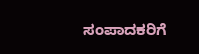ಸಂಪಾದಕರಿಗೆ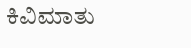ಕಿವಿಮಾತು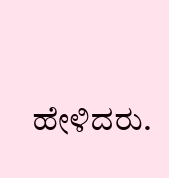ಹೇಳಿದರು.